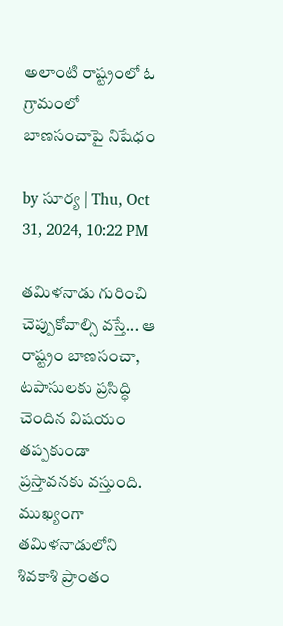అలాంటి రాష్ట్రంలో ఓ గ్రామంలో బాణసంచాపై నిషేధం

by సూర్య | Thu, Oct 31, 2024, 10:22 PM

తమిళనాడు గురించి చెప్పుకోవాల్సి వస్తే... ఆ రాష్ట్రం బాణసంచా, టపాసులకు ప్రసిద్ధి చెందిన విషయం తప్పకుండా ప్రస్తావనకు వస్తుంది. ముఖ్యంగా తమిళనాడులోని శివకాశి ప్రాంతం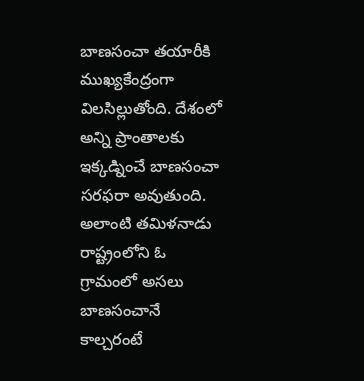బాణసంచా తయారీకి ముఖ్యకేంద్రంగా విలసిల్లుతోంది. దేశంలో అన్ని ప్రాంతాలకు ఇక్కడ్నించే బాణసంచా సరఫరా అవుతుంది. అలాంటి తమిళనాడు రాష్ట్రంలోని ఓ గ్రామంలో అసలు బాణసంచానే కాల్చరంటే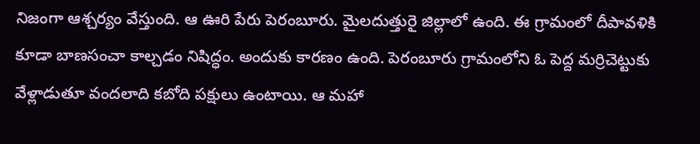నిజంగా ఆశ్చర్యం వేస్తుంది. ఆ ఊరి పేరు పెరంబూరు. మైలదుత్తురై జిల్లాలో ఉంది. ఈ గ్రామంలో దీపావళికి కూడా బాణసంచా కాల్చడం నిషిద్ధం. అందుకు కారణం ఉంది. పెరంబూరు గ్రామంలోని ఓ పెద్ద మర్రిచెట్టుకు వేళ్లాడుతూ వందలాది కబోది పక్షులు ఉంటాయి. ఆ మహా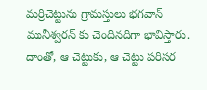మర్రిచెట్టును గ్రామస్తులు భగవాన్ మునీశ్వరన్ కు చెందినదిగా భావిస్తారు. దాంతో, ఆ చెట్టుకు, ఆ చెట్టు పరిసర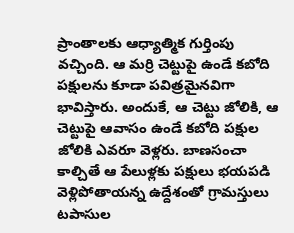ప్రాంతాలకు ఆధ్యాత్మిక గుర్తింపు వచ్చింది. ఆ మర్రి చెట్టుపై ఉండే కబోది పక్షులను కూడా పవిత్రమైనవిగా భావిస్తారు. అందుకే, ఆ చెట్టు జోలికి, ఆ చెట్టుపై ఆవాసం ఉండే కబోది పక్షుల జోలికి ఎవరూ వెళ్లరు. బాణసంచా కాల్చితే ఆ పేలుళ్లకు పక్షులు భయపడి వెళ్లిపోతాయన్న ఉద్దేశంతో గ్రామస్తులు టపాసుల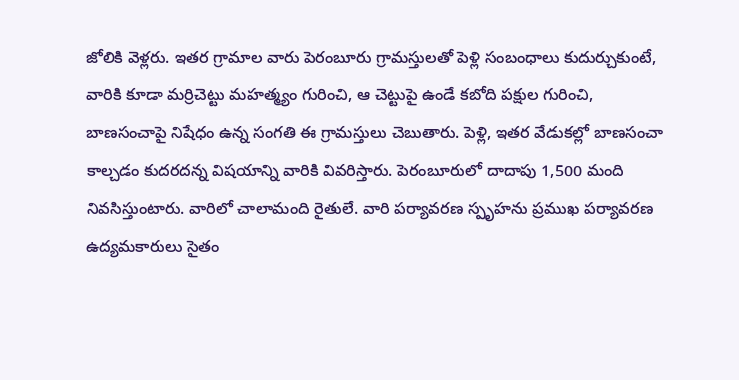జోలికి వెళ్లరు. ఇతర గ్రామాల వారు పెరంబూరు గ్రామస్తులతో పెళ్లి సంబంధాలు కుదుర్చుకుంటే, వారికి కూడా మర్రిచెట్టు మహత్మ్యం గురించి, ఆ చెట్టుపై ఉండే కబోది పక్షుల గురించి, బాణసంచాపై నిషేధం ఉన్న సంగతి ఈ గ్రామస్తులు చెబుతారు. పెళ్లి, ఇతర వేడుకల్లో బాణసంచా కాల్చడం కుదరదన్న విషయాన్ని వారికి వివరిస్తారు. పెరంబూరులో దాదాపు 1,500 మంది నివసిస్తుంటారు. వారిలో చాలామంది రైతులే. వారి పర్యావరణ స్పృహను ప్రముఖ పర్యావరణ ఉద్యమకారులు సైతం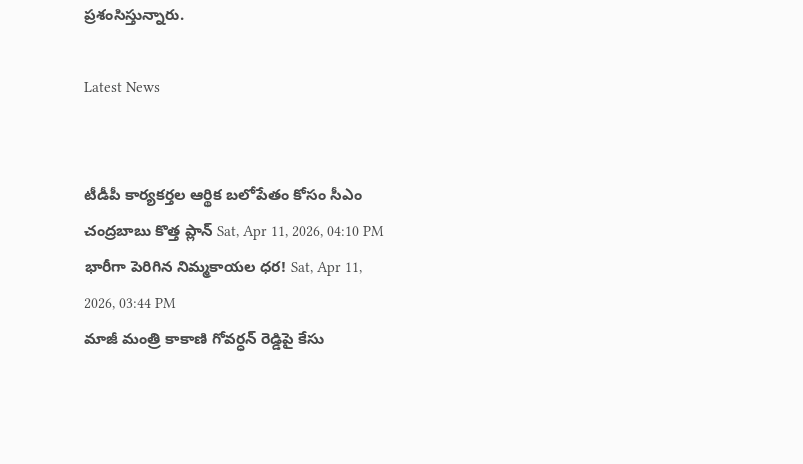ప్రశంసిస్తున్నారు.

Latest News


టీడీపీ కార్యకర్తల ఆర్థిక బలోపేతం కోసం సీఎం చంద్రబాబు కొత్త ప్లాన్ Sat, Apr 11, 2026, 04:10 PM
భారీగా పెరిగిన నిమ్మకాయల ధర! Sat, Apr 11, 2026, 03:44 PM
మాజీ మంత్రి కాకాణి గోవర్ధన్ రెడ్డి‌పై కేసు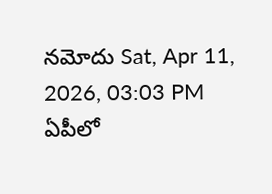నమోదు Sat, Apr 11, 2026, 03:03 PM
ఏపీలో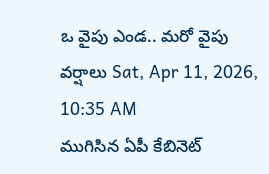ఒ వైపు ఎండ.. మరో వైపు వర్షాలు Sat, Apr 11, 2026, 10:35 AM
ముగిసిన ఏపీ కేబినెట్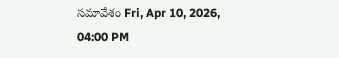సమావేశం Fri, Apr 10, 2026, 04:00 PM